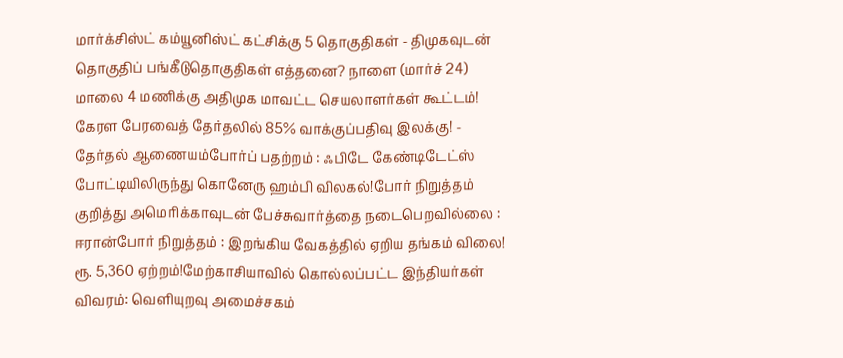மார்க்சிஸ்ட் கம்யூனிஸ்ட் கட்சிக்கு 5 தொகுதிகள் - திமுகவுடன் தொகுதிப் பங்கீடுதொகுதிகள் எத்தனை? நாளை (மார்ச் 24) மாலை 4 மணிக்கு அதிமுக மாவட்ட செயலாளர்கள் கூட்டம்! கேரள பேரவைத் தேர்தலில் 85% வாக்குப்பதிவு இலக்கு! - தேர்தல் ஆணையம்போர்ப் பதற்றம் : ஃபிடே கேண்டிடேட்ஸ் போட்டியிலிருந்து கொனேரு ஹம்பி விலகல்!போர் நிறுத்தம் குறித்து அமெரிக்காவுடன் பேச்சுவார்த்தை நடைபெறவில்லை : ஈரான்போர் நிறுத்தம் : இறங்கிய வேகத்தில் ஏறிய தங்கம் விலை! ரூ. 5,360 ஏற்றம்!மேற்காசியாவில் கொல்லப்பட்ட இந்தியர்கள் விவரம்: வெளியுறவு அமைச்சகம்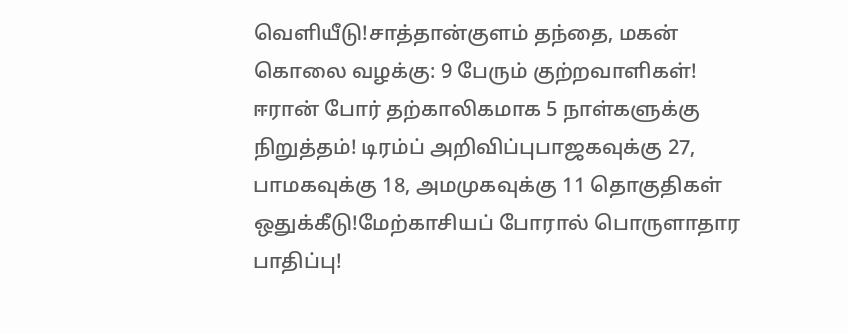வெளியீடு!சாத்தான்குளம் தந்தை, மகன் கொலை வழக்கு: 9 பேரும் குற்றவாளிகள்! ஈரான் போர் தற்காலிகமாக 5 நாள்களுக்கு நிறுத்தம்! டிரம்ப் அறிவிப்புபாஜகவுக்கு 27, பாமகவுக்கு 18, அமமுகவுக்கு 11 தொகுதிகள் ஒதுக்கீடு!மேற்காசியப் போரால் பொருளாதார பாதிப்பு!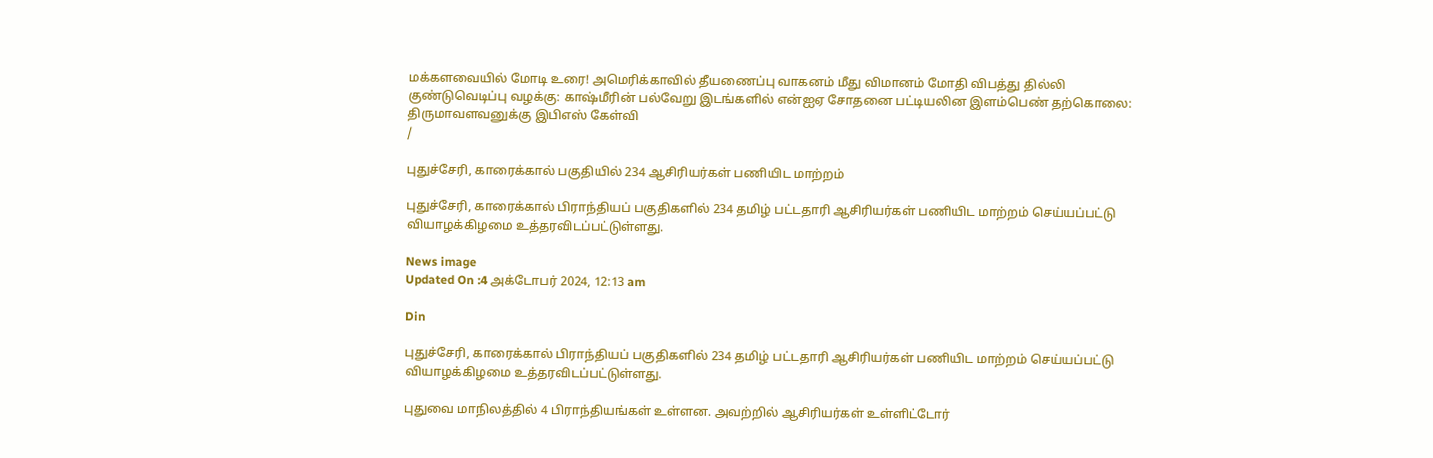மக்களவையில் மோடி உரை! அமெரிக்காவில் தீயணைப்பு வாகனம் மீது விமானம் மோதி விபத்து தில்லி குண்டுவெடிப்பு வழக்கு: காஷ்மீரின் பல்வேறு இடங்களில் என்ஐஏ சோதனை பட்டியலின இளம்பெண் தற்கொலை: திருமாவளவனுக்கு இபிஎஸ் கேள்வி
/

புதுச்சேரி, காரைக்கால் பகுதியில் 234 ஆசிரியர்கள் பணியிட மாற்றம்

புதுச்சேரி, காரைக்கால் பிராந்தியப் பகுதிகளில் 234 தமிழ் பட்டதாரி ஆசிரியர்கள் பணியிட மாற்றம் செய்யப்பட்டு வியாழக்கிழமை உத்தரவிடப்பட்டுள்ளது.

News image
Updated On :4 அக்டோபர் 2024, 12:13 am

Din

புதுச்சேரி, காரைக்கால் பிராந்தியப் பகுதிகளில் 234 தமிழ் பட்டதாரி ஆசிரியர்கள் பணியிட மாற்றம் செய்யப்பட்டு வியாழக்கிழமை உத்தரவிடப்பட்டுள்ளது.

புதுவை மாநிலத்தில் 4 பிராந்தியங்கள் உள்ளன. அவற்றில் ஆசிரியர்கள் உள்ளிட்டோர்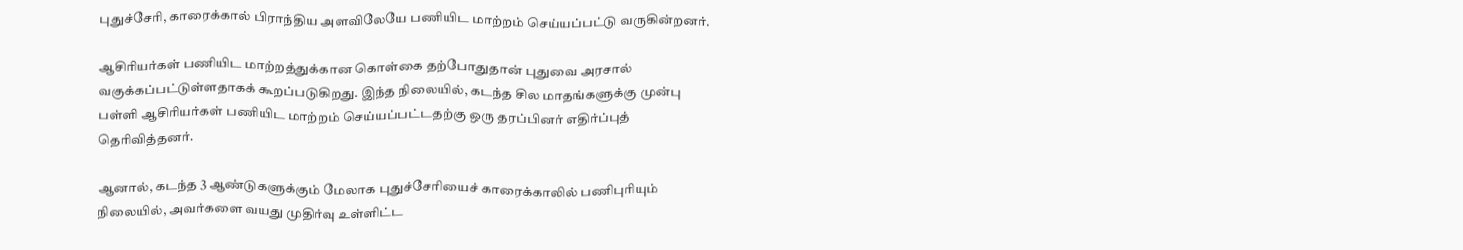புதுச்சேரி, காரைக்கால் பிராந்திய அளவிலேயே பணியிட மாற்றம் செய்யப்பட்டு வருகின்றனர்.

ஆசிரியர்கள் பணியிட மாற்றத்துக்கான கொள்கை தற்போதுதான் புதுவை அரசால் வகுக்கப்பட்டுள்ளதாகக் கூறப்படுகிறது. இந்த நிலையில், கடந்த சில மாதங்களுக்கு முன்பு பள்ளி ஆசிரியர்கள் பணியிட மாற்றம் செய்யப்பட்டதற்கு ஒரு தரப்பினர் எதிர்ப்புத் தெரிவித்தனர்.

ஆனால், கடந்த 3 ஆண்டுகளுக்கும் மேலாக புதுச்சேரியைச் காரைக்காலில் பணிபுரியும் நிலையில், அவர்களை வயது முதிர்வு உள்ளிட்ட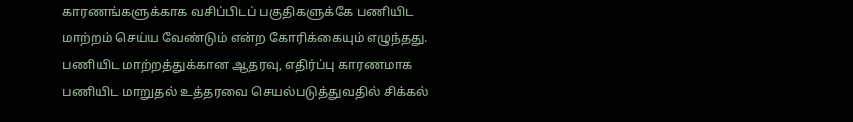காரணங்களுக்காக வசிப்பிடப் பகுதிகளுக்கே பணியிட மாற்றம் செய்ய வேண்டும் என்ற கோரிக்கையும் எழுந்தது. பணியிட மாற்றத்துக்கான ஆதரவு, எதிர்ப்பு காரணமாக பணியிட மாறுதல் உத்தரவை செயல்படுத்துவதில் சிக்கல்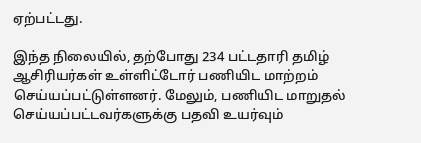ஏற்பட்டது.

இந்த நிலையில், தற்போது 234 பட்டதாரி தமிழ் ஆசிரியர்கள் உள்ளிட்டோர் பணியிட மாற்றம் செய்யப்பட்டுள்ளனர். மேலும், பணியிட மாறுதல் செய்யப்பட்டவர்களுக்கு பதவி உயர்வும்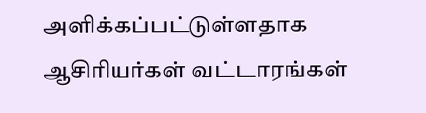அளிக்கப்பட்டுள்ளதாக ஆசிரியர்கள் வட்டாரங்கள்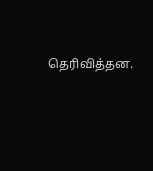தெரிவித்தன.